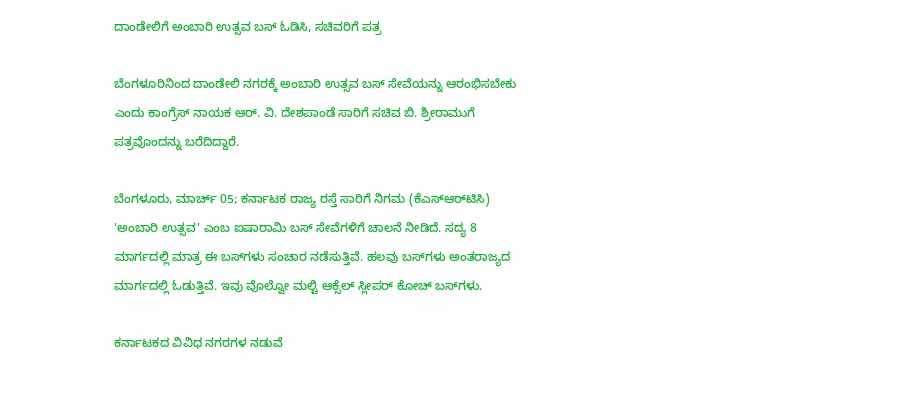ದಾಂಡೇಲಿಗೆ ಅಂಬಾರಿ ಉತ್ಸವ ಬಸ್ ಓಡಿಸಿ, ಸಚಿವರಿಗೆ ಪತ್ರ

ಬೆಂಗಳೂರಿನಿಂದ ದಾಂಡೇಲಿ ನಗರಕ್ಕೆ ಅಂಬಾರಿ ಉತ್ಸವ ಬಸ್ ಸೇವೆಯನ್ನು ಆರಂಭಿಸಬೇಕು ಎಂದು ಕಾಂಗ್ರೆಸ್ ನಾಯಕ ಆರ್. ವಿ. ದೇಶಪಾಂಡೆ ಸಾರಿಗೆ ಸಚಿವ ಬಿ. ಶ್ರೀರಾಮುಗೆ ಪತ್ರವೊಂದನ್ನು ಬರೆದಿದ್ದಾರೆ.

ಬೆಂಗಳೂರು, ಮಾರ್ಚ್ 05; ಕರ್ನಾಟಕ ರಾಜ್ಯ ರಸ್ತೆ ಸಾರಿಗೆ ನಿಗಮ (ಕೆಎಸ್‌ಆರ್‌ಟಿಸಿ) 'ಅಂಬಾರಿ ಉತ್ಸವ' ಎಂಬ ಐಷಾರಾಮಿ ಬಸ್‌ ಸೇವೆಗಳಿಗೆ ಚಾಲನೆ ನೀಡಿದೆ. ಸದ್ಯ 8 ಮಾರ್ಗದಲ್ಲಿ ಮಾತ್ರ ಈ ಬಸ್‌ಗಳು ಸಂಚಾರ ನಡೆಸುತ್ತಿವೆ. ಹಲವು ಬಸ್‌ಗಳು ಅಂತರಾಜ್ಯದ ಮಾರ್ಗದಲ್ಲಿ ಓಡುತ್ತಿವೆ. ಇವು ವೊಲ್ವೋ ಮಲ್ಟಿ ಆಕ್ಸೆಲ್‌ ಸ್ಲೀಪರ್‌ ಕೋಚ್ ಬಸ್‌ಗಳು.

ಕರ್ನಾಟಕದ ವಿವಿಧ ನಗರಗಳ ನಡುವೆ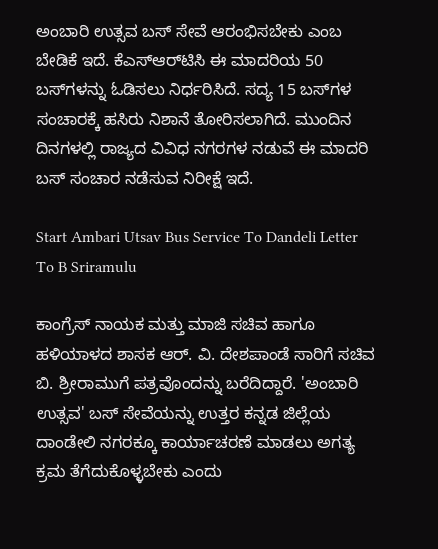ಅಂಬಾರಿ ಉತ್ಸವ ಬಸ್ ಸೇವೆ ಆರಂಭಿಸಬೇಕು ಎಂಬ ಬೇಡಿಕೆ ಇದೆ. ಕೆಎಸ್‌ಆರ್‌ಟಿಸಿ ಈ ಮಾದರಿಯ 50 ಬಸ್‌ಗಳನ್ನು ಓಡಿಸಲು ನಿರ್ಧರಿಸಿದೆ. ಸದ್ಯ 15 ಬಸ್‌ಗಳ ಸಂಚಾರಕ್ಕೆ ಹಸಿರು ನಿಶಾನೆ ತೋರಿಸಲಾಗಿದೆ. ಮುಂದಿನ ದಿನಗಳಲ್ಲಿ ರಾಜ್ಯದ ವಿವಿಧ ನಗರಗಳ ನಡುವೆ ಈ ಮಾದರಿ ಬಸ್ ಸಂಚಾರ ನಡೆಸುವ ನಿರೀಕ್ಷೆ ಇದೆ.

Start Ambari Utsav Bus Service To Dandeli Letter To B Sriramulu

ಕಾಂಗ್ರೆಸ್ ನಾಯಕ ಮತ್ತು ಮಾಜಿ ಸಚಿವ ಹಾಗೂ ಹಳಿಯಾಳದ ಶಾಸಕ ಆರ್. ವಿ. ದೇಶಪಾಂಡೆ ಸಾರಿಗೆ ಸಚಿವ ಬಿ. ಶ್ರೀರಾಮುಗೆ ಪತ್ರವೊಂದನ್ನು ಬರೆದಿದ್ದಾರೆ. 'ಅಂಬಾರಿ ಉತ್ಸವ' ಬಸ್‌ ಸೇವೆಯನ್ನು ಉತ್ತರ ಕನ್ನಡ ಜಿಲ್ಲೆಯ ದಾಂಡೇಲಿ ನಗರಕ್ಕೂ ಕಾರ್ಯಾಚರಣೆ ಮಾಡಲು ಅಗತ್ಯ ಕ್ರಮ ತೆಗೆದುಕೊಳ್ಳಬೇಕು ಎಂದು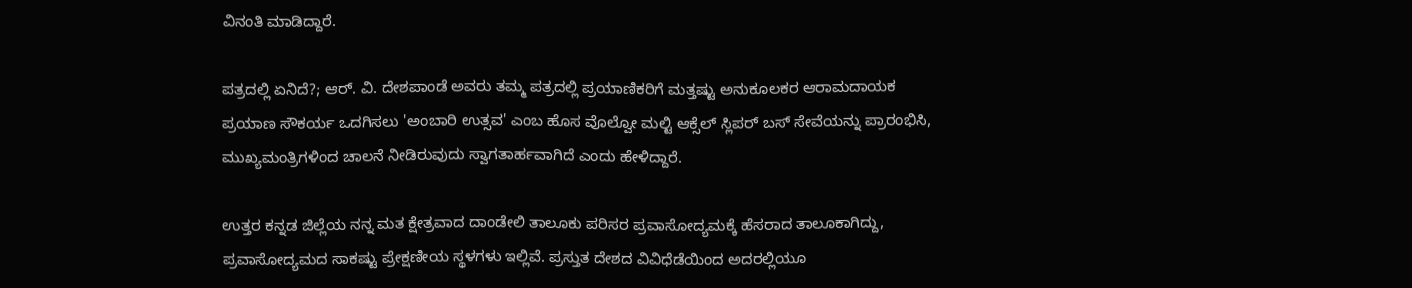ವಿನಂತಿ ಮಾಡಿದ್ದಾರೆ.

ಪತ್ರದಲ್ಲಿ ಏನಿದೆ?; ಆರ್. ವಿ. ದೇಶಪಾಂಡೆ ಅವರು ತಮ್ಮ ಪತ್ರದಲ್ಲಿ ಪ್ರಯಾಣಿಕರಿಗೆ ಮತ್ತಷ್ಟು ಅನುಕೂಲಕರ ಆರಾಮದಾಯಕ ಪ್ರಯಾಣ ಸೌಕರ್ಯ ಒದಗಿಸಲು 'ಅಂಬಾರಿ ಉತ್ಸವ' ಎಂಬ ಹೊಸ ವೊಲ್ವೋ ಮಲ್ಟಿ ಆಕ್ಸೆಲ್‌ ಸ್ಲಿಪರ್‌ ಬಸ್ ಸೇವೆಯನ್ನು ಪ್ರಾರಂಭಿಸಿ, ಮುಖ್ಯಮಂತ್ರಿಗಳಿಂದ ಚಾಲನೆ ನೀಡಿರುವುದು ಸ್ವಾಗತಾರ್ಹವಾಗಿದೆ ಎಂದು ಹೇಳಿದ್ದಾರೆ.

ಉತ್ತರ ಕನ್ನಡ ಜಿಲ್ಲೆಯ ನನ್ನ ಮತ ಕ್ಷೇತ್ರವಾದ ದಾಂಡೇಲಿ ತಾಲೂಕು ಪರಿಸರ ಪ್ರವಾಸೋದ್ಯಮಕ್ಕೆ ಹೆಸರಾದ ತಾಲೂಕಾಗಿದ್ದು, ಪ್ರವಾಸೋದ್ಯಮದ ಸಾಕಷ್ಟು ಪ್ರೇಕ್ಷಣೀಯ ಸ್ಥಳಗಳು ಇಲ್ಲಿವೆ. ಪ್ರಸ್ತುತ ದೇಶದ ವಿವಿಧೆಡೆಯಿಂದ ಅದರಲ್ಲಿಯೂ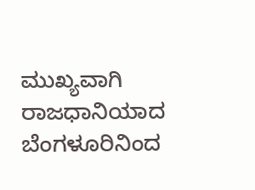ಮುಖ್ಯವಾಗಿ ರಾಜಧಾನಿಯಾದ ಬೆಂಗಳೂರಿನಿಂದ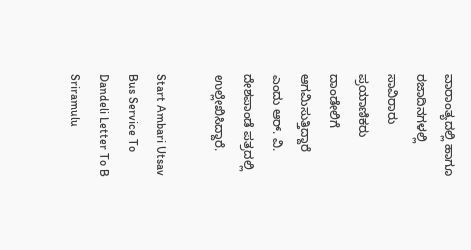ವಾರಾಂತ್ಯದಲ್ಲಿ ಹಾಗೂ ರಜಾದಿನಗಳಲ್ಲಿ ಸಾವಿರಾರು ಪ್ರಯಾಣಿಕರು ದಾಂಡೇಲಿಗೆ ಆಗಮಿಸುತ್ತಿದ್ದಾರೆ ಎಂದು ಆರ್. ವಿ. ದೇಶಪಾಂಡೆ ಪತ್ರದಲ್ಲಿ ಉಲ್ಲೇಖಿಸಿದ್ದಾರೆ.

Start Ambari Utsav Bus Service To Dandeli Letter To B Sriramulu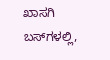ಖಾಸಗಿ ಬಸ್‌ಗಳಲ್ಲಿ,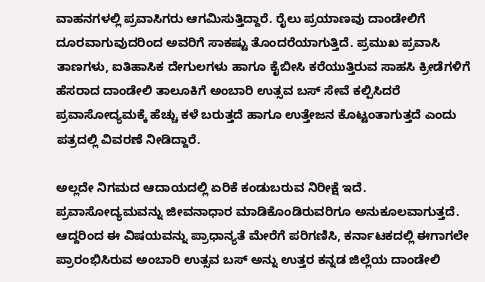ವಾಹನಗಳಲ್ಲಿ ಪ್ರವಾಸಿಗರು ಆಗಮಿಸುತ್ತಿದ್ದಾರೆ. ರೈಲು ಪ್ರಯಾಣವು ದಾಂಡೇಲಿಗೆ ದೂರವಾಗುವುದರಿಂದ ಅವರಿಗೆ ಸಾಕಷ್ಟು ತೊಂದರೆಯಾಗುತ್ತಿದೆ. ಪ್ರಮುಖ ಪ್ರವಾಸಿ ತಾಣಗಳು, ಐತಿಹಾಸಿಕ ದೇಗುಲಗಳು ಹಾಗೂ ಕೈಬೀಸಿ ಕರೆಯುತ್ತಿರುವ ಸಾಹಸಿ ಕ್ರೀಡೆಗಳಿಗೆ ಹೆಸರಾದ ದಾಂಡೇಲಿ ತಾಲೂಕಿಗೆ ಅಂಬಾರಿ ಉತ್ಸವ ಬಸ್ ಸೇವೆ ಕಲ್ಪಿಸಿದರೆ ಪ್ರವಾಸೋದ್ಯಮಕ್ಕೆ ಹೆಚ್ಚು ಕಳೆ ಬರುತ್ತದೆ ಹಾಗೂ ಉತ್ತೇಜನ ಕೊಟ್ಟಂತಾಗುತ್ತದೆ ಎಂದು ಪತ್ರದಲ್ಲಿ ವಿವರಣೆ ನೀಡಿದ್ದಾರೆ.

ಅಲ್ಲದೇ ನಿಗಮದ ಆದಾಯದಲ್ಲಿ ಏರಿಕೆ ಕಂಡುಬರುವ ನಿರೀಕ್ಷೆ ಇದೆ. ಪ್ರವಾಸೋದ್ಯಮವನ್ನು ಜೀವನಾಧಾರ ಮಾಡಿಕೊಂಡಿರುವರಿಗೂ ಅನುಕೂಲವಾಗುತ್ತದೆ. ಆದ್ದರಿಂದ ಈ ವಿಷಯವನ್ನು ಪ್ರಾಧಾನ್ಯತೆ ಮೇರೆಗೆ ಪರಿಗಣಿಸಿ, ಕರ್ನಾಟಕದಲ್ಲಿ ಈಗಾಗಲೇ ಪ್ರಾರಂಭಿಸಿರುವ ಅಂಬಾರಿ ಉತ್ಸವ ಬಸ್‌ ಅನ್ನು ಉತ್ತರ ಕನ್ನಡ ಜಿಲ್ಲೆಯ ದಾಂಡೇಲಿ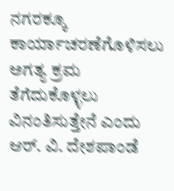ನಗರಕ್ಕೂ ಕಾರ್ಯಾಚರಣೆಗೊಳಿಸಲು ಅಗತ್ಯ ಕ್ರಮ ತೆಗೆದುಕೊಳ್ಳಲು ವಿನಂತಿಸುತ್ತೇನೆ ಎಂದು ಆರ್. ವಿ. ದೇಶಪಾಂಡೆ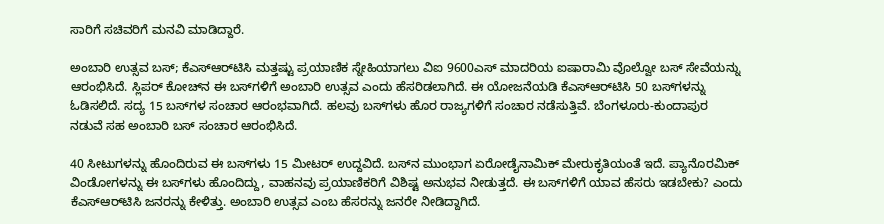ಸಾರಿಗೆ ಸಚಿವರಿಗೆ ಮನವಿ ಮಾಡಿದ್ದಾರೆ.

ಅಂಬಾರಿ ಉತ್ಸವ ಬಸ್; ಕೆಎಸ್ಆರ್‌ಟಿಸಿ ಮತ್ತಷ್ಟು ಪ್ರಯಾಣಿಕ ಸ್ನೇಹಿಯಾಗಲು ವಿಐ 9600ಎಸ್ ಮಾದರಿಯ ಐಷಾರಾಮಿ ವೊಲ್ವೋ ಬಸ್ ಸೇವೆಯನ್ನು ಆರಂಭಿಸಿದೆ. ಸ್ಲಿಪರ್‌ ಕೋಚ್‌ನ ಈ ಬಸ್‌ಗಳಿಗೆ ಅಂಬಾರಿ ಉತ್ಸವ ಎಂದು ಹೆಸರಿಡಲಾಗಿದೆ. ಈ ಯೋಜನೆಯಡಿ ಕೆಎಸ್ಆರ್‌ಟಿಸಿ 50 ಬಸ್‌ಗಳನ್ನು ಓಡಿಸಲಿದೆ. ಸದ್ಯ 15 ಬಸ್‌ಗಳ ಸಂಚಾರ ಆರಂಭವಾಗಿದೆ. ಹಲವು ಬಸ್‌ಗಳು ಹೊರ ರಾಜ್ಯಗಳಿಗೆ ಸಂಚಾರ ನಡೆಸುತ್ತಿವೆ. ಬೆಂಗಳೂರು-ಕುಂದಾಪುರ ನಡುವೆ ಸಹ ಅಂಬಾರಿ ಬಸ್ ಸಂಚಾರ ಆರಂಭಿಸಿದೆ.

40 ಸೀಟುಗಳನ್ನು ಹೊಂದಿರುವ ಈ ಬಸ್‌ಗಳು 15 ಮೀಟರ್ ಉದ್ದವಿದೆ. ಬಸ್‌ನ ಮುಂಭಾಗ ಏರೋಡೈನಾಮಿಕ್ ಮೇರುಕೃತಿಯಂತೆ ಇದೆ. ಪ್ಯಾನೊರಮಿಕ್ ವಿಂಡೋಗಳನ್ನು ಈ ಬಸ್‌ಗಳು ಹೊಂದಿದ್ದು, ವಾಹನವು ಪ್ರಯಾಣಿಕರಿಗೆ ವಿಶಿಷ್ಟ ಅನುಭವ ನೀಡುತ್ತದೆ. ಈ ಬಸ್‌ಗಳಿಗೆ ಯಾವ ಹೆಸರು ಇಡಬೇಕು? ಎಂದು ಕೆಎಸ್ಆರ್‌ಟಿಸಿ ಜನರನ್ನು ಕೇಳಿತ್ತು. ಅಂಬಾರಿ ಉತ್ಸವ ಎಂಬ ಹೆಸರನ್ನು ಜನರೇ ನೀಡಿದ್ದಾಗಿದೆ.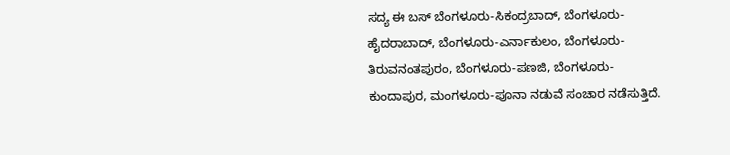ಸದ್ಯ ಈ ಬಸ್‌ ಬೆಂಗಳೂರು-ಸಿಕಂದ್ರಬಾದ್, ಬೆಂಗಳೂರು-ಹೈದರಾಬಾದ್, ಬೆಂಗಳೂರು-ಎರ್ನಾಕುಲಂ, ಬೆಂಗಳೂರು-ತಿರುವನಂತಪುರಂ, ಬೆಂಗಳೂರು-ಪಣಜಿ, ಬೆಂಗಳೂರು-ಕುಂದಾಪುರ, ಮಂಗಳೂರು-ಪೂನಾ ನಡುವೆ ಸಂಚಾರ ನಡೆಸುತ್ತಿದೆ.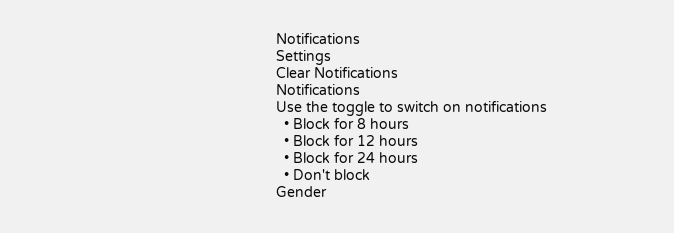Notifications
Settings
Clear Notifications
Notifications
Use the toggle to switch on notifications
  • Block for 8 hours
  • Block for 12 hours
  • Block for 24 hours
  • Don't block
Gender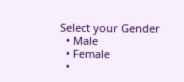Select your Gender
  • Male
  • Female
  •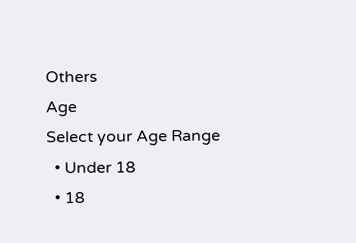Others
Age
Select your Age Range
  • Under 18
  • 18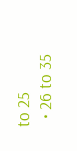to 25
  • 26 to 35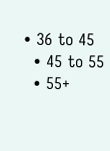• 36 to 45
  • 45 to 55
  • 55+